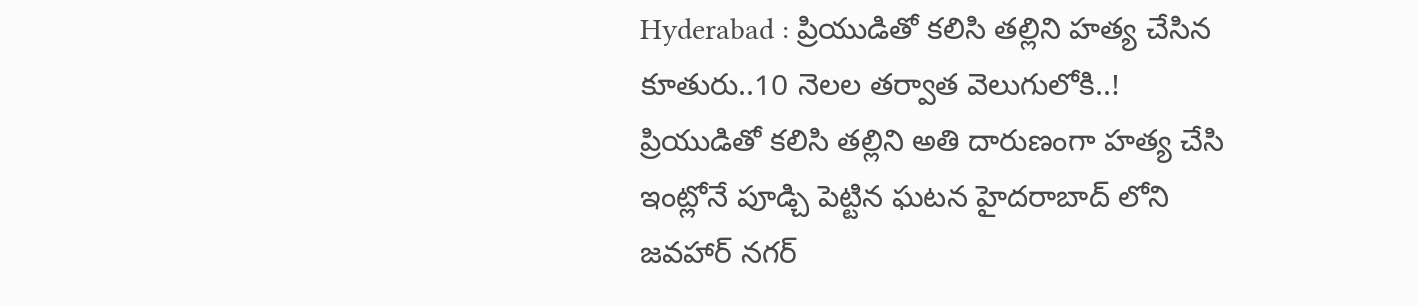Hyderabad : ప్రియుడితో కలిసి తల్లిని హత్య చేసిన కూతురు..10 నెలల తర్వాత వెలుగులోకి..!
ప్రియుడితో కలిసి తల్లిని అతి దారుణంగా హత్య చేసి ఇంట్లోనే పూడ్చి పెట్టిన ఘటన హైదరాబాద్ లోని జవహార్ నగర్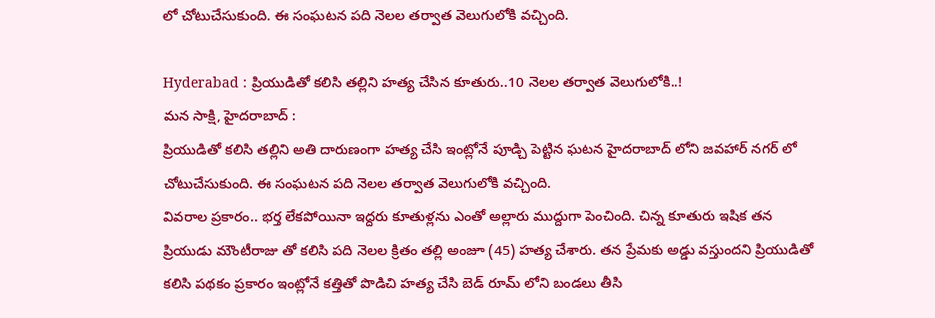లో చోటుచేసుకుంది. ఈ సంఘటన పది నెలల తర్వాత వెలుగులోకి వచ్చింది.

Hyderabad : ప్రియుడితో కలిసి తల్లిని హత్య చేసిన కూతురు..10 నెలల తర్వాత వెలుగులోకి..!
మన సాక్షి, హైదరాబాద్ :
ప్రియుడితో కలిసి తల్లిని అతి దారుణంగా హత్య చేసి ఇంట్లోనే పూడ్చి పెట్టిన ఘటన హైదరాబాద్ లోని జవహార్ నగర్ లో చోటుచేసుకుంది. ఈ సంఘటన పది నెలల తర్వాత వెలుగులోకి వచ్చింది.
వివరాల ప్రకారం.. భర్త లేకపోయినా ఇద్దరు కూతుళ్లను ఎంతో అల్లారు ముద్దుగా పెంచింది. చిన్న కూతురు ఇషిక తన ప్రియుడు మౌంటీరాజు తో కలిసి పది నెలల క్రితం తల్లి అంజూ (45) హత్య చేశారు. తన ప్రేమకు అడ్డు వస్తుందని ప్రియుడితో కలిసి పథకం ప్రకారం ఇంట్లోనే కత్తితో పొడిచి హత్య చేసి బెడ్ రూమ్ లోని బండలు తీసి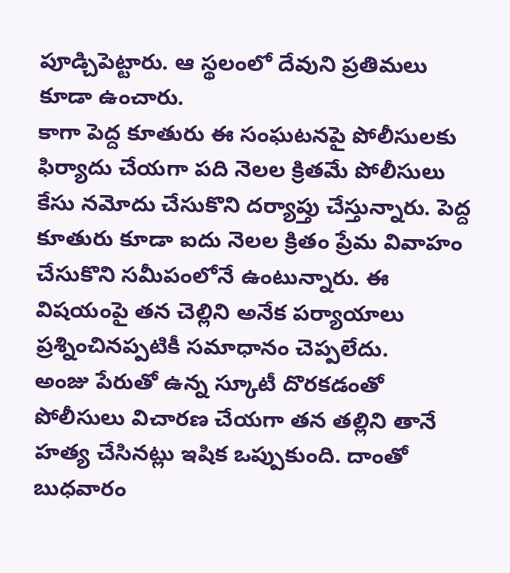పూడ్చిపెట్టారు. ఆ స్థలంలో దేవుని ప్రతిమలు కూడా ఉంచారు.
కాగా పెద్ద కూతురు ఈ సంఘటనపై పోలీసులకు ఫిర్యాదు చేయగా పది నెలల క్రితమే పోలీసులు కేసు నమోదు చేసుకొని దర్యాప్తు చేస్తున్నారు. పెద్ద కూతురు కూడా ఐదు నెలల క్రితం ప్రేమ వివాహం చేసుకొని సమీపంలోనే ఉంటున్నారు. ఈ విషయంపై తన చెల్లిని అనేక పర్యాయాలు ప్రశ్నించినప్పటికీ సమాధానం చెప్పలేదు.
అంజు పేరుతో ఉన్న స్కూటీ దొరకడంతో పోలీసులు విచారణ చేయగా తన తల్లిని తానే హత్య చేసినట్లు ఇషిక ఒప్పుకుంది. దాంతో బుధవారం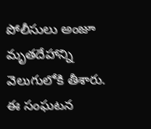పోలీసులు అంజూ మృతదేహాన్ని వెలుగులోకి తీశారు. ఈ సంఘటన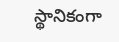స్థానికంగా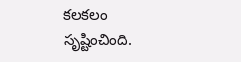కలకలం సృష్టించింది.